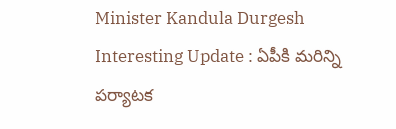Minister Kandula Durgesh Interesting Update : ఏపీకి మ‌రిన్ని ప‌ర్యాట‌క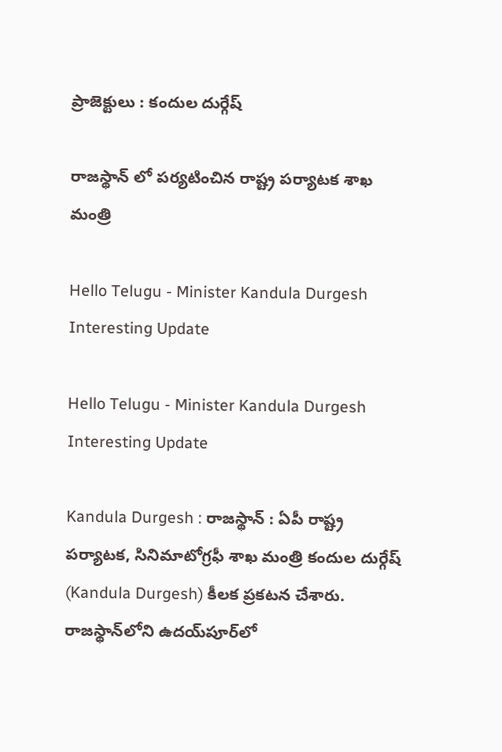ప్రాజెక్టులు : కందుల దుర్గేష్

రాజ‌స్థాన్ లో ప‌ర్య‌టించిన రాష్ట్ర ప‌ర్యాట‌క శాఖ మంత్రి

Hello Telugu - Minister Kandula Durgesh Interesting Update

Hello Telugu - Minister Kandula Durgesh Interesting Update

Kandula Durgesh : రాజ‌స్థాన్ : ఏపీ రాష్ట్ర ప‌ర్యాట‌క‌, సినిమాటోగ్ర‌ఫీ శాఖ మంత్రి కందుల దుర్గేష్ (Kandula Durgesh) కీల‌క ప్ర‌క‌ట‌న చేశారు. రాజస్థాన్‌లోని ఉదయ్‌పూర్‌లో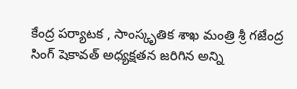కేంద్ర పర్యాటక , సాంస్కృతిక శాఖ మంత్రి శ్రీ గజేంద్ర సింగ్ షెకావత్ అధ్యక్షతన జరిగిన అన్ని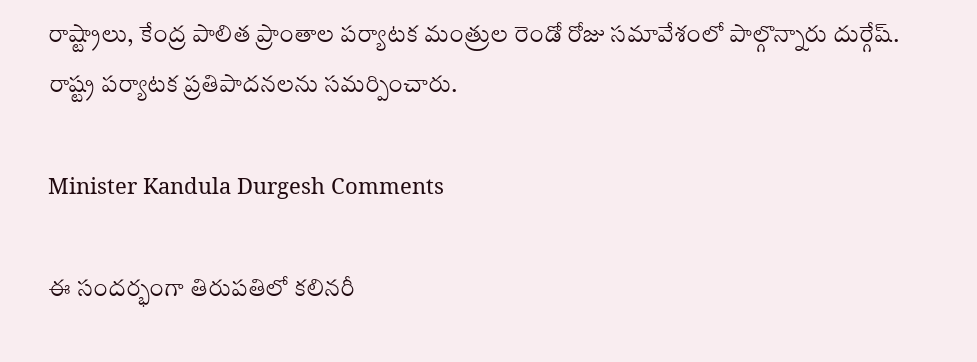రాష్ట్రాలు, కేంద్ర పాలిత ప్రాంతాల పర్యాటక మంత్రుల రెండో రోజు సమావేశంలో పాల్గొన్నారు దుర్గేష్‌. రాష్ట్ర పర్యాటక ప్రతిపాదనలను సమర్పించారు.

Minister Kandula Durgesh Comments

ఈ సందర్భంగా తిరుపతిలో కలినరీ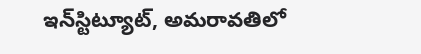ఇన్‌స్టిట్యూట్, అమరావతిలో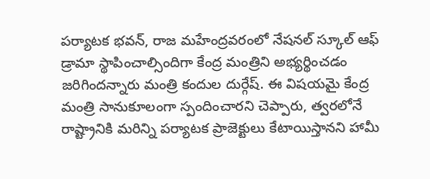పర్యాటక భవన్, రాజ మహేంద్రవరంలో నేషనల్ స్కూల్ ఆఫ్ డ్రామా స్థాపించాల్సిందిగా కేంద్ర మంత్రిని అభ్య‌ర్థించ‌డం జ‌రిగింద‌న్నారు మంత్రి కందుల దుర్గేష్. ఈ విషయమై కేంద్ర మంత్రి సానుకూలంగా స్పందించార‌ని చెప్పారు, త్వరలోనే రాష్ట్రానికి మరిన్ని పర్యాటక ప్రాజెక్టులు కేటాయిస్తానని హామీ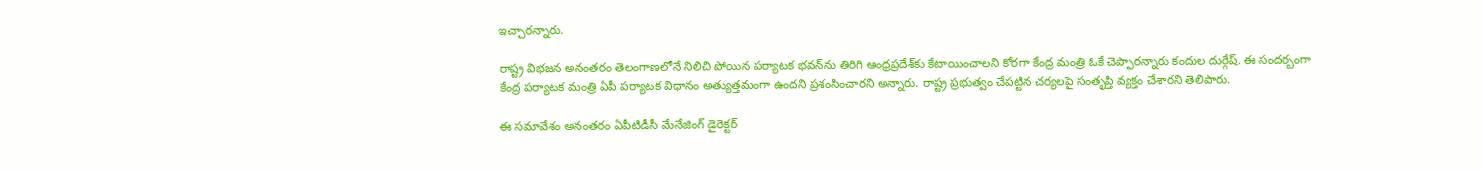ఇచ్చారన్నారు.

రాష్ట్ర విభజన అనంతరం తెలంగాణలోనే నిలిచి పోయిన పర్యాటక భవన్‌ను తిరిగి ఆంధ్రప్రదేశ్‌కు కేటాయించాలని కోరగా కేంద్ర మంత్రి ఓకే చెప్పార‌న్నారు కందుల దుర్గేష్. ఈ సంద‌ర్బంగా కేంద్ర పర్యాటక మంత్రి ఏపీ పర్యాటక విధానం అత్యుత్తమంగా ఉందని ప్రశంసించార‌ని అన్నారు. రాష్ట్ర ప్రభుత్వం చేపట్టిన చర్యలపై సంతృప్తి వ్యక్తం చేశారని తెలిపారు.

ఈ సమావేశం అనంతరం ఏపీటిడీసీ మేనేజింగ్ డైరెక్టర్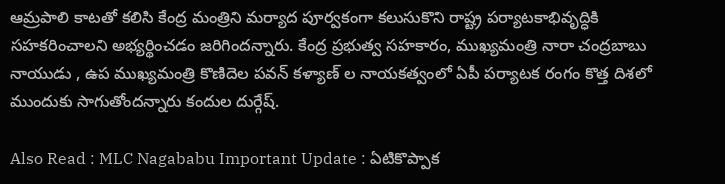ఆమ్రపాలి కాటతో కలిసి కేంద్ర మంత్రిని మర్యాద పూర్వకంగా కలుసుకొని రాష్ట్ర పర్యాటకాభివృద్ధికి సహకరించాలని అభ్యర్థించ‌డం జ‌రిగింద‌న్నారు. కేంద్ర ప్రభుత్వ సహకారం, ముఖ్యమంత్రి నారా చంద్రబాబు నాయుడు , ఉప ముఖ్యమంత్రి కొణిదెల పవన్ కళ్యాణ్ ల‌ నాయకత్వంలో ఏపీ పర్యాటక రంగం కొత్త దిశలో ముందుకు సాగుతోందన్నారు కందుల దుర్గేష్.

Also Read : MLC Nagababu Important Update : ఏటికొప్పాక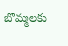బొమ్మ‌ల‌కు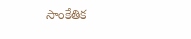సాంకేతిక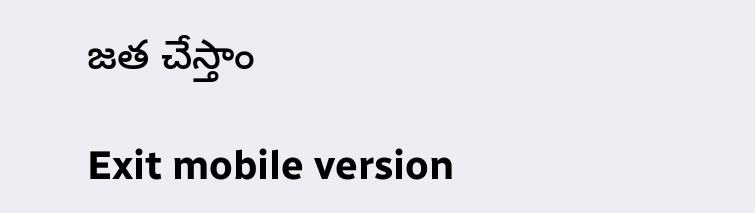జ‌త చేస్తాం

Exit mobile version